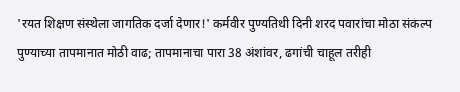'रयत शिक्षण संस्थेला जागतिक दर्जा देणार!' कर्मवीर पुण्यतिथी दिनी शरद पवारांचा मोठा संकल्प
पुण्याच्या तापमानात मोठी वाढ; तापमानाचा पारा 38 अंशांवर, ढगांची चाहूल तरीही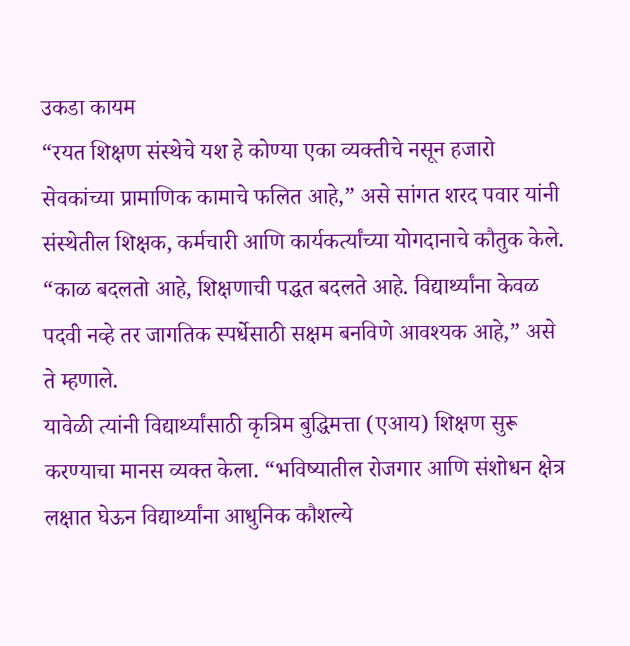उकडा कायम
“रयत शिक्षण संस्थेचे यश हे कोण्या एका व्यक्तीचे नसून हजारो सेवकांच्या प्रामाणिक कामाचे फलित आहे,” असे सांगत शरद पवार यांनी संस्थेतील शिक्षक, कर्मचारी आणि कार्यकर्त्यांच्या योगदानाचे कौतुक केले. “काळ बदलतो आहे, शिक्षणाची पद्धत बदलते आहे. विद्यार्थ्यांना केवळ पदवी नव्हे तर जागतिक स्पर्धेसाठी सक्षम बनविणे आवश्यक आहे,” असे ते म्हणाले.
यावेळी त्यांनी विद्यार्थ्यांसाठी कृत्रिम बुद्धिमत्ता (एआय) शिक्षण सुरू करण्याचा मानस व्यक्त केला. “भविष्यातील रोजगार आणि संशोधन क्षेत्र लक्षात घेऊन विद्यार्थ्यांना आधुनिक कौशल्ये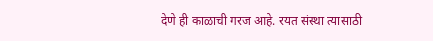देणे ही काळाची गरज आहे. रयत संस्था त्यासाठी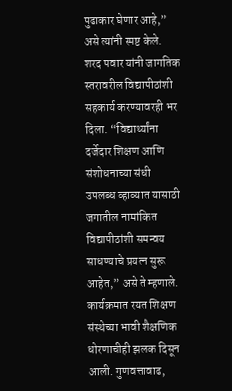पुढाकार घेणार आहे,” असे त्यांनी स्पष्ट केले. शरद पवार यांनी जागतिक स्तरावरील विद्यापीठांशी सहकार्य करण्यावरही भर दिला. “विद्यार्थ्यांना दर्जेदार शिक्षण आणि संशोधनाच्या संधी उपलब्ध व्हाव्यात यासाठी जगातील नामांकित विद्यापीठांशी समन्वय साधण्याचे प्रयत्न सुरू आहेत,” असे ते म्हणाले.
कार्यक्रमात रयत शिक्षण संस्थेच्या भावी शैक्षणिक धोरणाचीही झलक दिसून आली. गुणवत्तावाढ,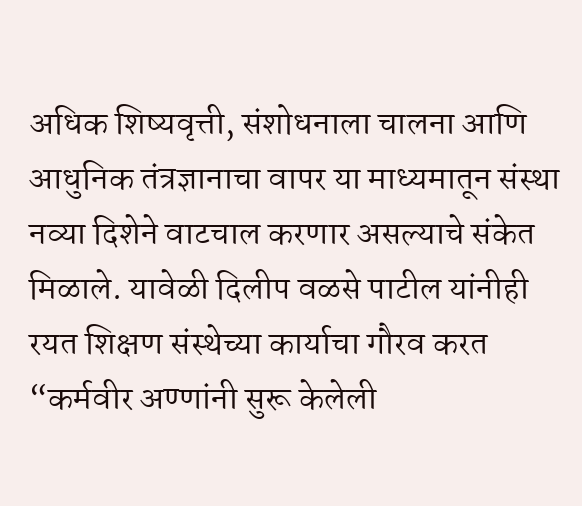अधिक शिष्यवृत्ती, संशोधनाला चालना आणि आधुनिक तंत्रज्ञानाचा वापर या माध्यमातून संस्था नव्या दिशेने वाटचाल करणार असल्याचे संकेत मिळाले. यावेळी दिलीप वळसे पाटील यांनीही रयत शिक्षण संस्थेच्या कार्याचा गौरव करत “कर्मवीर अण्णांनी सुरू केलेली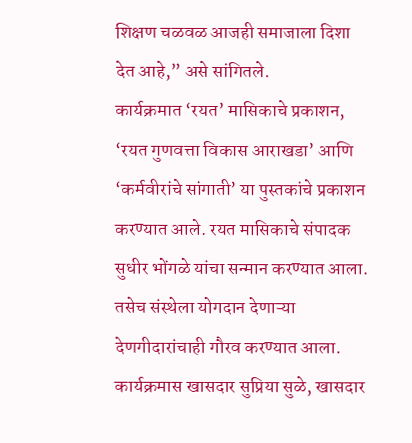शिक्षण चळवळ आजही समाजाला दिशा देत आहे,” असे सांगितले.
कार्यक्रमात ‘रयत’ मासिकाचे प्रकाशन, ‘रयत गुणवत्ता विकास आराखडा’ आणि ‘कर्मवीरांचे सांगाती’ या पुस्तकांचे प्रकाशन करण्यात आले. रयत मासिकाचे संपादक सुधीर भोंगळे यांचा सन्मान करण्यात आला. तसेच संस्थेला योगदान देणाऱ्या देणगीदारांचाही गौरव करण्यात आला.
कार्यक्रमास खासदार सुप्रिया सुळे, खासदार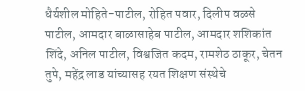धैर्यशील मोहिते-पाटील, रोहित पवार, दिलीप वळसे पाटील, आमदार बाळासाहेब पाटील, आमदार शशिकांत शिंदे, अनिल पाटील, विश्वजित कदम, रामशेठ ठाकूर, चेतन तुपे, महेंद्र लाड यांच्यासह रयत शिक्षण संस्थेचे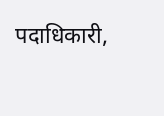पदाधिकारी,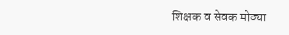शिक्षक व सेवक मोठ्या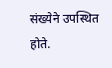संख्येने उपस्थित होते.